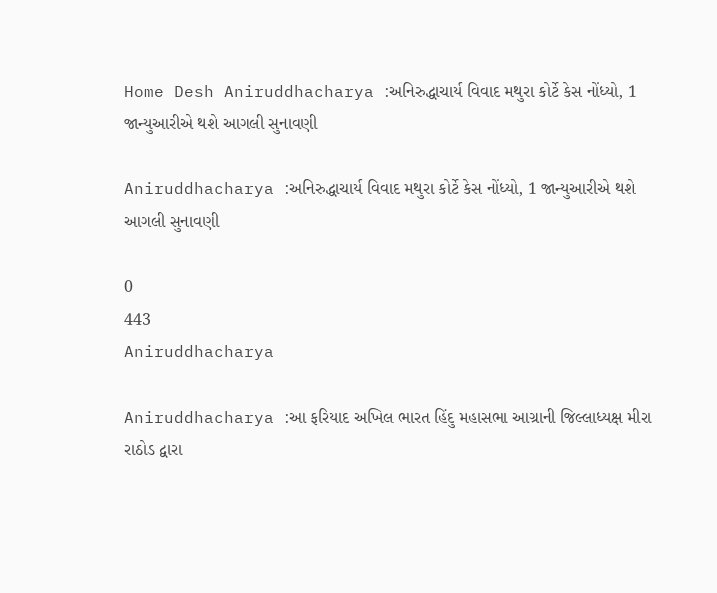Home Desh Aniruddhacharya :અનિરુદ્ધાચાર્ય વિવાદ મથુરા કોર્ટે કેસ નોંધ્યો, 1 જાન્યુઆરીએ થશે આગલી સુનાવણી

Aniruddhacharya :અનિરુદ્ધાચાર્ય વિવાદ મથુરા કોર્ટે કેસ નોંધ્યો, 1 જાન્યુઆરીએ થશે આગલી સુનાવણી

0
443
Aniruddhacharya

Aniruddhacharya :આ ફરિયાદ અખિલ ભારત હિંદુ મહાસભા આગ્રાની જિલ્લાધ્યક્ષ મીરા રાઠોડ દ્વારા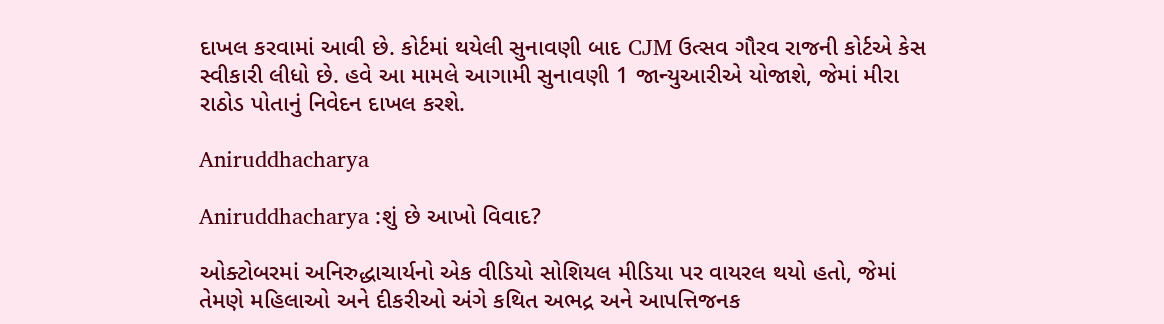દાખલ કરવામાં આવી છે. કોર્ટમાં થયેલી સુનાવણી બાદ CJM ઉત્સવ ગૌરવ રાજની કોર્ટએ કેસ સ્વીકારી લીધો છે. હવે આ મામલે આગામી સુનાવણી 1 જાન્યુઆરીએ યોજાશે, જેમાં મીરા રાઠોડ પોતાનું નિવેદન દાખલ કરશે.

Aniruddhacharya

Aniruddhacharya :શું છે આખો વિવાદ?

ઓક્ટોબરમાં અનિરુદ્ધાચાર્યનો એક વીડિયો સોશિયલ મીડિયા પર વાયરલ થયો હતો, જેમાં તેમણે મહિલાઓ અને દીકરીઓ અંગે કથિત અભદ્ર અને આપત્તિજનક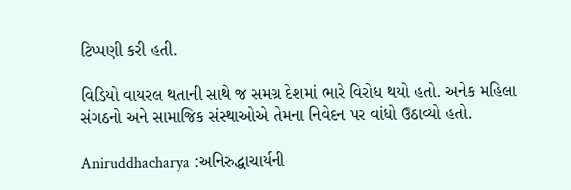ટિપ્પણી કરી હતી.

વિડિયો વાયરલ થતાની સાથે જ સમગ્ર દેશમાં ભારે વિરોધ થયો હતો. અનેક મહિલા સંગઠનો અને સામાજિક સંસ્થાઓએ તેમના નિવેદન પર વાંધો ઉઠાવ્યો હતો.

Aniruddhacharya :અનિરુદ્ધાચાર્યની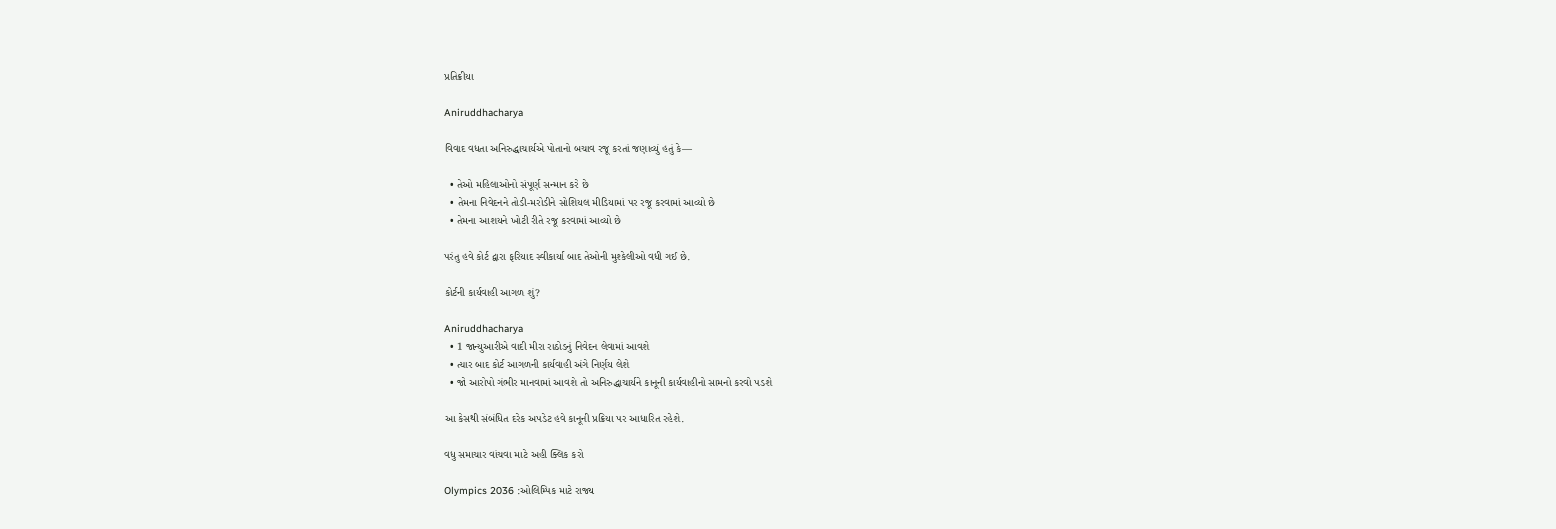પ્રતિક્રીયા

Aniruddhacharya

વિવાદ વધતા અનિરુદ્ધાચાર્યએ પોતાનો બચાવ રજૂ કરતાં જણાવ્યું હતું કે—

  • તેઓ મહિલાઓનો સંપૂર્ણ સન્માન કરે છે
  • તેમના નિવેદનને તોડી-મરોડીને સોશિયલ મીડિયામાં પર રજૂ કરવામાં આવ્યો છે
  • તેમના આશયને ખોટી રીતે રજૂ કરવામાં આવ્યો છે

પરંતુ હવે કોર્ટ દ્વારા ફરિયાદ સ્વીકાર્યા બાદ તેઓની મુશ્કેલીઓ વધી ગઈ છે.

કોર્ટની કાર્યવાહી આગળ શું?

Aniruddhacharya
  • 1 જાન્યુઆરીએ વાદી મીરા રાઠોડનું નિવેદન લેવામાં આવશે
  • ત્યાર બાદ કોર્ટ આગળની કાર્યવાહી અંગે નિર્ણય લેશે
  • જો આરોપો ગંભીર માનવામાં આવશે તો અનિરુદ્ધાચાર્યને કાનૂની કાર્યવાહીનો સામનો કરવો પડશે

આ કેસથી સંબંધિત દરેક અપડેટ હવે કાનૂની પ્રક્રિયા પર આધારિત રહેશે.

વધુ સમાચાર વાંચવા માટે અહી ક્લિક કરો

Olympics 2036 :ઓલિમ્પિક માટે રાજ્ય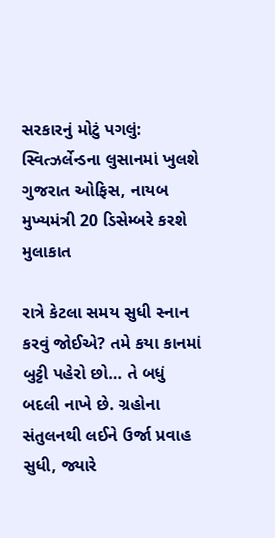સરકારનું મોટું પગલું: સ્વિત્ઝર્લેન્ડના લુસાનમાં ખુલશે ગુજરાત ઓફિસ, નાયબ મુખ્યમંત્રી 20 ડિસેમ્બરે કરશે મુલાકાત

રાત્રે કેટલા સમય સુધી સ્નાન કરવું જોઈએ? તમે કયા કાનમાં બુટ્ટી પહેરો છો… તે બધું બદલી નાખે છે. ગ્રહોના સંતુલનથી લઈને ઉર્જા પ્રવાહ સુધી, જ્યારે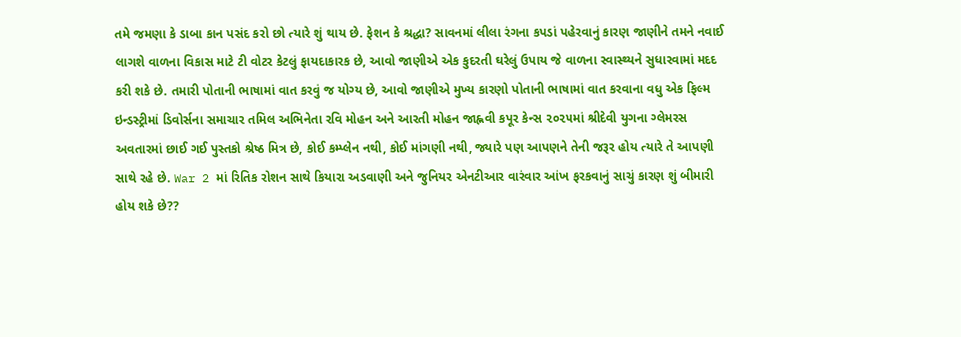તમે જમણા કે ડાબા કાન પસંદ કરો છો ત્યારે શું થાય છે. ફેશન કે શ્રદ્ધા? સાવનમાં લીલા રંગના કપડાં પહેરવાનું કારણ જાણીને તમને નવાઈ લાગશે વાળના વિકાસ માટે ટી વોટર કેટલું ફાયદાકારક છે, આવો જાણીએ એક કુદરતી ઘરેલું ઉપાય જે વાળના સ્વાસ્થ્યને સુધારવામાં મદદ કરી શકે છે. તમારી પોતાની ભાષામાં વાત કરવું જ યોગ્ય છે, આવો જાણીએ મુખ્ય કારણો પોતાની ભાષામાં વાત કરવાના વધુ એક ફિલ્મ ઇન્ડસ્ટ્રીમાં ડિવોર્સના સમાચાર તમિલ અભિનેતા રવિ મોહન અને આરતી મોહન જાહ્નવી કપૂર કેન્સ ૨૦૨૫માં શ્રીદેવી યુગના ગ્લેમરસ અવતારમાં છાઈ ગઈ પુસ્તકો શ્રેષ્ઠ મિત્ર છે, કોઈ કમ્પ્લેન નથી, કોઈ માંગણી નથી, જ્યારે પણ આપણને તેની જરૂર હોય ત્યારે તે આપણી સાથે રહે છે. War 2 માં રિતિક રોશન સાથે કિયારા અડવાણી અને જુનિયર એનટીઆર વારંવાર આંખ ફરકવાનું સાચું કારણ શું બીમારી હોય શકે છે??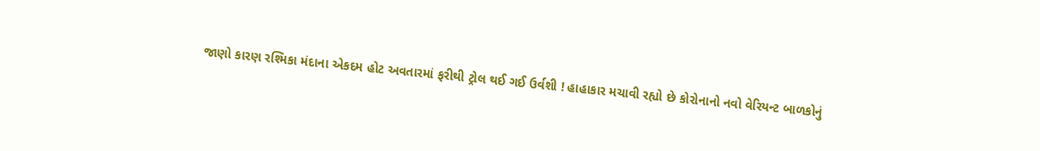જાણો કારણ રશ્મિકા મંદાના એકદમ હોટ અવતારમાં ફરીથી ટ્રોલ થઈ ગઈ ઉર્વશી ! હાહાકાર મચાવી રહ્યો છે કોરોનાનો નવો વેરિયન્ટ બાળકોનું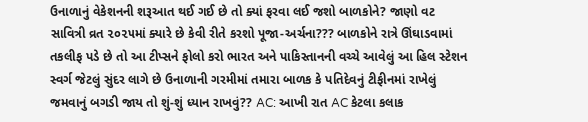ઉનાળાનું વેકેશનની શરૂઆત થઈ ગઈ છે તો ક્યાં ફરવા લઈ જશો બાળકોને? જાણો વટ સાવિત્રી વ્રત ૨૦૨૫માં ક્યારે છે કેવી રીતે કરશો પૂજા-અર્ચના??? બાળકોને રાત્રે ઊંઘાડવામાં તકલીફ પડે છે તો આ ટીપ્સને ફોલો કરો ભારત અને પાકિસ્તાનની વચ્ચે આવેલું આ હિલ સ્ટેશન સ્વર્ગ જેટલું સુંદર લાગે છે ઉનાળાની ગરમીમાં તમારા બાળક કે પતિદેવનું ટીફીનમાં રાખેલું જમવાનું બગડી જાય તો શું-શું ધ્યાન રાખવું?? AC: આખી રાત AC કેટલા કલાક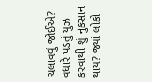ચલાવવું જોઈએ? વધારે પડતું યુઝ કરવાથી શું નુકસાન થાય? જ્યાં લોકો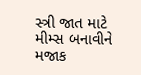સ્ત્રી જાત માટે મીમ્સ બનાવીને મજાક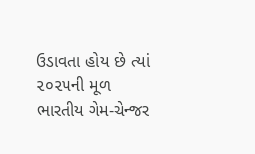ઉડાવતા હોય છે ત્યાં ૨૦૨૫ની મૂળ ભારતીય ગેમ-ચેન્જર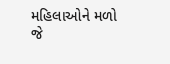મહિલાઓને મળો જે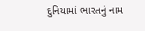દુનિયામાં ભારતનું નામ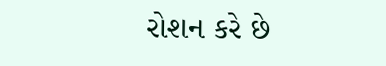રોશન કરે છે